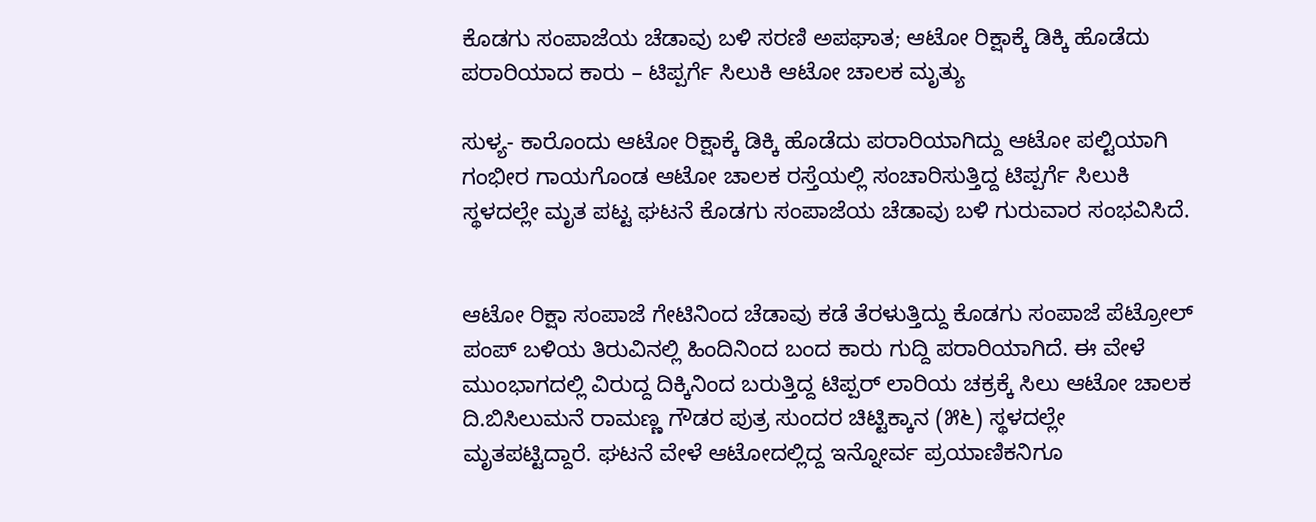ಕೊಡಗು ಸಂಪಾಜೆಯ ಚೆಡಾವು ಬಳಿ ಸರಣಿ ಅಪಘಾತ; ಆಟೋ ರಿಕ್ಷಾಕ್ಕೆ ಡಿಕ್ಕಿ ಹೊಡೆದು ಪರಾರಿಯಾದ ಕಾರು – ಟಿಪ್ಪರ್ಗೆ ಸಿಲುಕಿ ಆಟೋ ಚಾಲಕ ಮೃತ್ಯು

ಸುಳ್ಯ- ಕಾರೊಂದು ಆಟೋ ರಿಕ್ಷಾಕ್ಕೆ ಡಿಕ್ಕಿ ಹೊಡೆದು ಪರಾರಿಯಾಗಿದ್ದು ಆಟೋ ಪಲ್ಟಿಯಾಗಿ ಗಂಭೀರ ಗಾಯಗೊಂಡ ಆಟೋ ಚಾಲಕ ರಸ್ತೆಯಲ್ಲಿ ಸಂಚಾರಿಸುತ್ತಿದ್ದ ಟಿಪ್ಪರ್ಗೆ ಸಿಲುಕಿ ಸ್ಥಳದಲ್ಲೇ ಮೃತ ಪಟ್ಟ ಘಟನೆ ಕೊಡಗು ಸಂಪಾಜೆಯ ಚೆಡಾವು ಬಳಿ ಗುರುವಾರ ಸಂಭವಿಸಿದೆ.


ಆಟೋ ರಿಕ್ಷಾ ಸಂಪಾಜೆ ಗೇಟಿನಿಂದ ಚೆಡಾವು ಕಡೆ ತೆರಳುತ್ತಿದ್ದು ಕೊಡಗು ಸಂಪಾಜೆ ಪೆಟ್ರೋಲ್ ಪಂಪ್ ಬಳಿಯ ತಿರುವಿನಲ್ಲಿ ಹಿಂದಿನಿಂದ ಬಂದ ಕಾರು ಗುದ್ದಿ ಪರಾರಿಯಾಗಿದೆ. ಈ ವೇಳೆ ಮುಂಭಾಗದಲ್ಲಿ ವಿರುದ್ದ ದಿಕ್ಕಿನಿಂದ ಬರುತ್ತಿದ್ದ ಟಿಪ್ಪರ್ ಲಾರಿಯ ಚಕ್ರಕ್ಕೆ ಸಿಲು ಆಟೋ ಚಾಲಕ ದಿ.ಬಿಸಿಲುಮನೆ ರಾಮಣ್ಣ ಗೌಡರ ಪುತ್ರ ಸುಂದರ ಚಿಟ್ಟಿಕ್ಕಾನ (೫೬) ಸ್ಥಳದಲ್ಲೇ ಮೃತಪಟ್ಟಿದ್ದಾರೆ. ಘಟನೆ ವೇಳೆ ಆಟೋದಲ್ಲಿದ್ದ ಇನ್ನೋರ್ವ ಪ್ರಯಾಣಿಕನಿಗೂ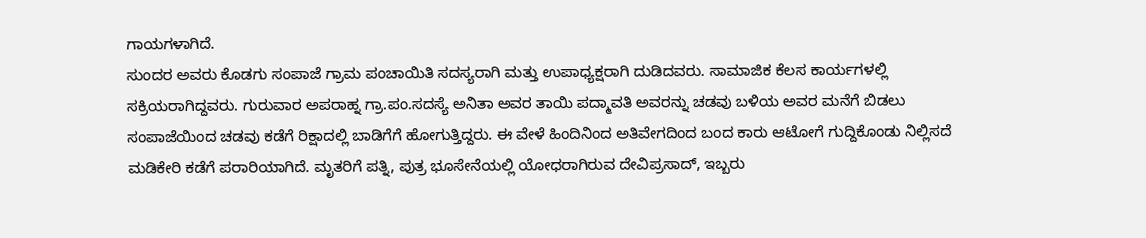ಗಾಯಗಳಾಗಿದೆ.
ಸುಂದರ ಅವರು ಕೊಡಗು ಸಂಪಾಜೆ ಗ್ರಾಮ ಪಂಚಾಯಿತಿ ಸದಸ್ಯರಾಗಿ ಮತ್ತು ಉಪಾಧ್ಯಕ್ಷರಾಗಿ ದುಡಿದವರು. ಸಾಮಾಜಿಕ ಕೆಲಸ ಕಾರ್ಯಗಳಲ್ಲಿ ಸಕ್ರಿಯರಾಗಿದ್ದವರು. ಗುರುವಾರ ಅಪರಾಹ್ನ ಗ್ರಾ.ಪಂ.ಸದಸ್ಯೆ ಅನಿತಾ ಅವರ ತಾಯಿ ಪದ್ಮಾವತಿ ಅವರನ್ನು ಚಡವು ಬಳಿಯ ಅವರ ಮನೆಗೆ ಬಿಡಲು ಸಂಪಾಜೆಯಿಂದ ಚಡವು ಕಡೆಗೆ ರಿಕ್ಷಾದಲ್ಲಿ ಬಾಡಿಗೆಗೆ ಹೋಗುತ್ತಿದ್ದರು. ಈ ವೇಳೆ ಹಿಂದಿನಿಂದ ಅತಿವೇಗದಿಂದ ಬಂದ ಕಾರು ಆಟೋಗೆ ಗುದ್ದಿಕೊಂಡು ನಿಲ್ಲಿಸದೆ ಮಡಿಕೇರಿ ಕಡೆಗೆ ಪರಾರಿಯಾಗಿದೆ. ಮೃತರಿಗೆ ಪತ್ನಿ, ಪುತ್ರ ಭೂಸೇನೆಯಲ್ಲಿ ಯೋಧರಾಗಿರುವ ದೇವಿಪ್ರಸಾದ್, ಇಬ್ಬರು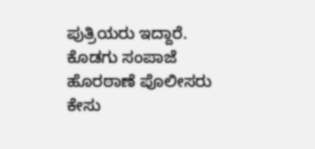ಪುತ್ರಿಯರು ಇದ್ದಾರೆ. ಕೊಡಗು ಸಂಪಾಜೆ ಹೊರಠಾಣೆ ಪೊಲೀಸರು ಕೇಸು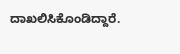ದಾಖಲಿಸಿಕೊಂಡಿದ್ದಾರೆ.